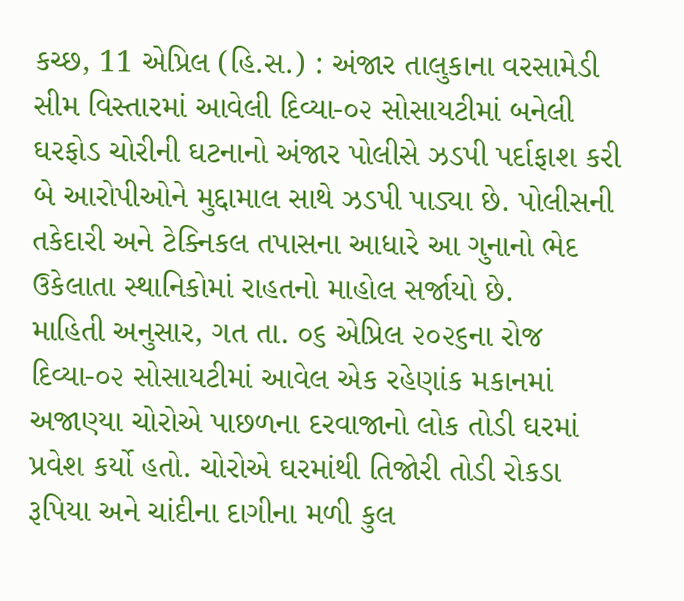કચ્છ, 11 એપ્રિલ (હિ.સ.) : અંજાર તાલુકાના વરસામેડી સીમ વિસ્તારમાં આવેલી દિવ્યા-૦૨ સોસાયટીમાં બનેલી ઘરફોડ ચોરીની ઘટનાનો અંજાર પોલીસે ઝડપી પર્દાફાશ કરી બે આરોપીઓને મુદ્દામાલ સાથે ઝડપી પાડ્યા છે. પોલીસની તકેદારી અને ટેક્નિકલ તપાસના આધારે આ ગુનાનો ભેદ ઉકેલાતા સ્થાનિકોમાં રાહતનો માહોલ સર્જાયો છે.
માહિતી અનુસાર, ગત તા. ૦૬ એપ્રિલ ૨૦૨૬ના રોજ દિવ્યા-૦૨ સોસાયટીમાં આવેલ એક રહેણાંક મકાનમાં અજાણ્યા ચોરોએ પાછળના દરવાજાનો લોક તોડી ઘરમાં પ્રવેશ કર્યો હતો. ચોરોએ ઘરમાંથી તિજોરી તોડી રોકડા રૂપિયા અને ચાંદીના દાગીના મળી કુલ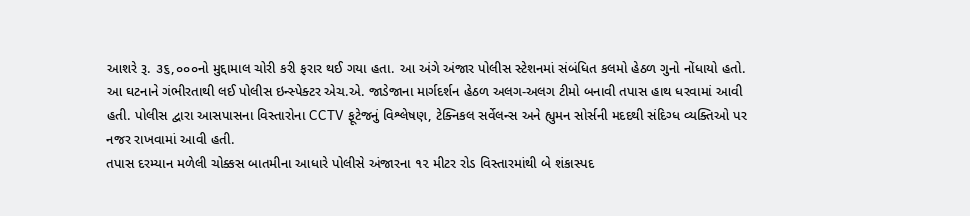આશરે રૂ. ૩૬,૦૦૦નો મુદ્દામાલ ચોરી કરી ફરાર થઈ ગયા હતા. આ અંગે અંજાર પોલીસ સ્ટેશનમાં સંબંધિત કલમો હેઠળ ગુનો નોંધાયો હતો.
આ ઘટનાને ગંભીરતાથી લઈ પોલીસ ઇન્સ્પેક્ટર એચ.એ. જાડેજાના માર્ગદર્શન હેઠળ અલગ-અલગ ટીમો બનાવી તપાસ હાથ ધરવામાં આવી હતી. પોલીસ દ્વારા આસપાસના વિસ્તારોના CCTV ફૂટેજનું વિશ્લેષણ, ટેક્નિકલ સર્વેલન્સ અને હ્યુમન સોર્સની મદદથી સંદિગ્ધ વ્યક્તિઓ પર નજર રાખવામાં આવી હતી.
તપાસ દરમ્યાન મળેલી ચોક્કસ બાતમીના આધારે પોલીસે અંજારના ૧૨ મીટર રોડ વિસ્તારમાંથી બે શંકાસ્પદ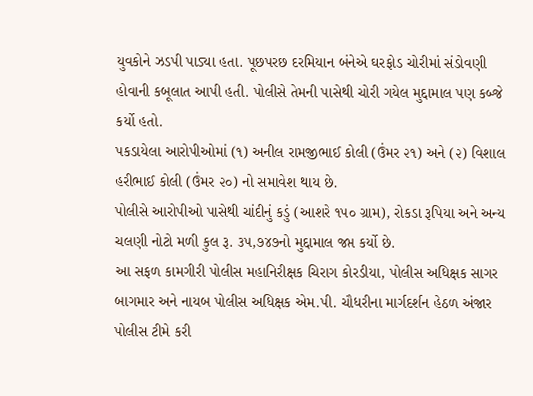યુવકોને ઝડપી પાડ્યા હતા. પૂછપરછ દરમિયાન બંનેએ ઘરફોડ ચોરીમાં સંડોવણી હોવાની કબૂલાત આપી હતી. પોલીસે તેમની પાસેથી ચોરી ગયેલ મુદ્દામાલ પણ કબ્જે કર્યો હતો.
પકડાયેલા આરોપીઓમાં (૧) અનીલ રામજીભાઈ કોલી (ઉંમર ૨૧) અને (૨) વિશાલ હરીભાઈ કોલી (ઉંમર ૨૦) નો સમાવેશ થાય છે.
પોલીસે આરોપીઓ પાસેથી ચાંદીનું કડું (આશરે ૧૫૦ ગ્રામ), રોકડા રૂપિયા અને અન્ય ચલણી નોટો મળી કુલ રૂ. ૩૫,૭૪૭નો મુદ્દામાલ જપ્ત કર્યો છે.
આ સફળ કામગીરી પોલીસ મહાનિરીક્ષક ચિરાગ કોરડીયા, પોલીસ અધિક્ષક સાગર બાગમાર અને નાયબ પોલીસ અધિક્ષક એમ.પી. ચૌધરીના માર્ગદર્શન હેઠળ અંજાર પોલીસ ટીમે કરી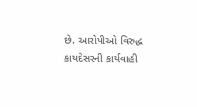છે. આરોપીઓ વિરુદ્ધ કાયદેસરની કાર્યવાહી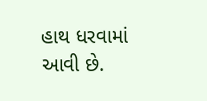હાથ ધરવામાં આવી છે.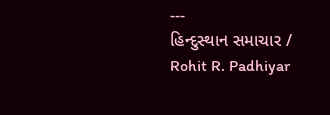---
હિન્દુસ્થાન સમાચાર / Rohit R. Padhiyar